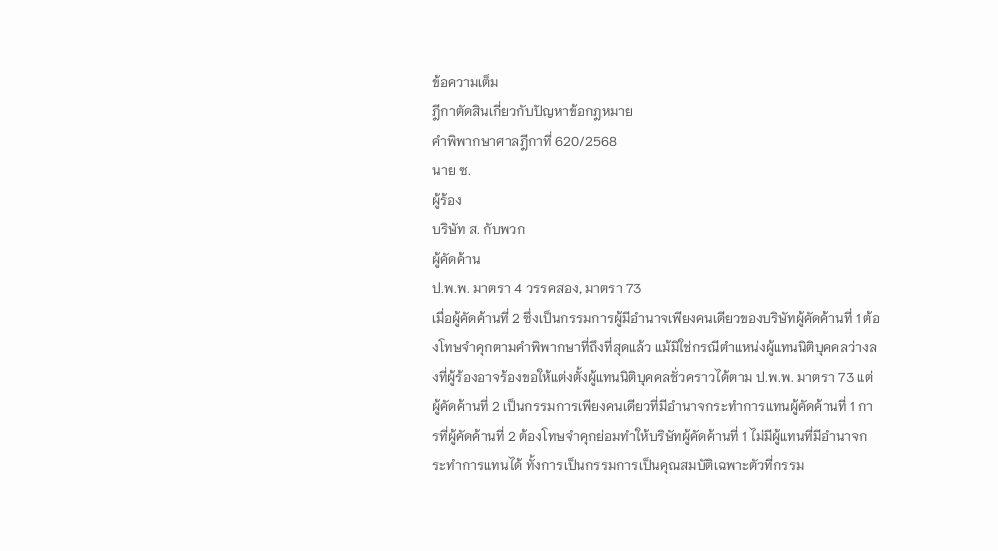ข้อความเต็ม
ฎีกาตัดสินเกี่ยวกับปัญหาข้อกฎหมาย
คำพิพากษาศาลฎีกาที่ 620/2568
นาย ซ.
ผู้ร้อง
บริษัท ส. กับพวก
ผู้คัดค้าน
ป.พ.พ. มาตรา 4 วรรคสอง, มาตรา 73
เมื่อผู้คัดค้านที่ 2 ซึ่งเป็นกรรมการผู้มีอำนาจเพียงคนเดียวของบริษัทผู้คัดค้านที่ 1 ต้องโทษจำคุกตามคำพิพากษาที่ถึงที่สุดแล้ว แม้มิใช่กรณีตำแหน่งผู้แทนนิติบุคคลว่างลงที่ผู้ร้องอาจร้องขอให้แต่งตั้งผู้แทนนิติบุคคลชั่วคราวได้ตาม ป.พ.พ. มาตรา 73 แต่ผู้คัดค้านที่ 2 เป็นกรรมการเพียงคนเดียวที่มีอำนาจกระทำการแทนผู้คัดค้านที่ 1 การที่ผู้คัดค้านที่ 2 ต้องโทษจำคุกย่อมทำให้บริษัทผู้คัดค้านที่ 1 ไม่มีผู้แทนที่มีอำนาจกระทำการแทนได้ ทั้งการเป็นกรรมการเป็นคุณสมบัติเฉพาะตัวที่กรรม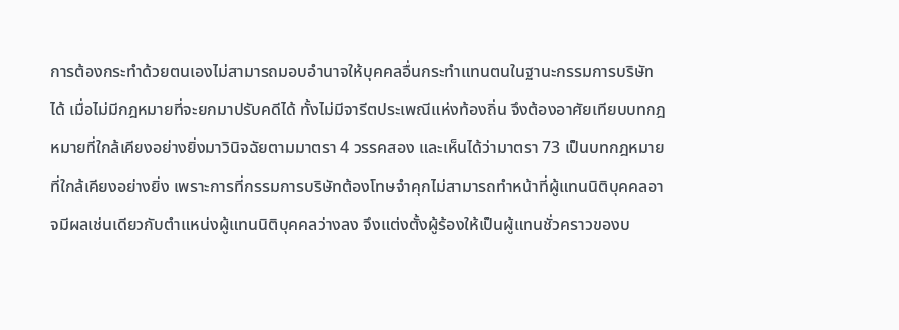การต้องกระทำด้วยตนเองไม่สามารถมอบอำนาจให้บุคคลอื่นกระทำแทนตนในฐานะกรรมการบริษัทได้ เมื่อไม่มีกฎหมายที่จะยกมาปรับคดีได้ ทั้งไม่มีจารีตประเพณีแห่งท้องถิ่น จึงต้องอาศัยเทียบบทกฎหมายที่ใกล้เคียงอย่างยิ่งมาวินิจฉัยตามมาตรา 4 วรรคสอง และเห็นได้ว่ามาตรา 73 เป็นบทกฎหมายที่ใกล้เคียงอย่างยิ่ง เพราะการที่กรรมการบริษัทต้องโทษจำคุกไม่สามารถทำหน้าที่ผู้แทนนิติบุคคลอาจมีผลเช่นเดียวกับตำแหน่งผู้แทนนิติบุคคลว่างลง จึงแต่งตั้งผู้ร้องให้เป็นผู้แทนชั่วคราวของบ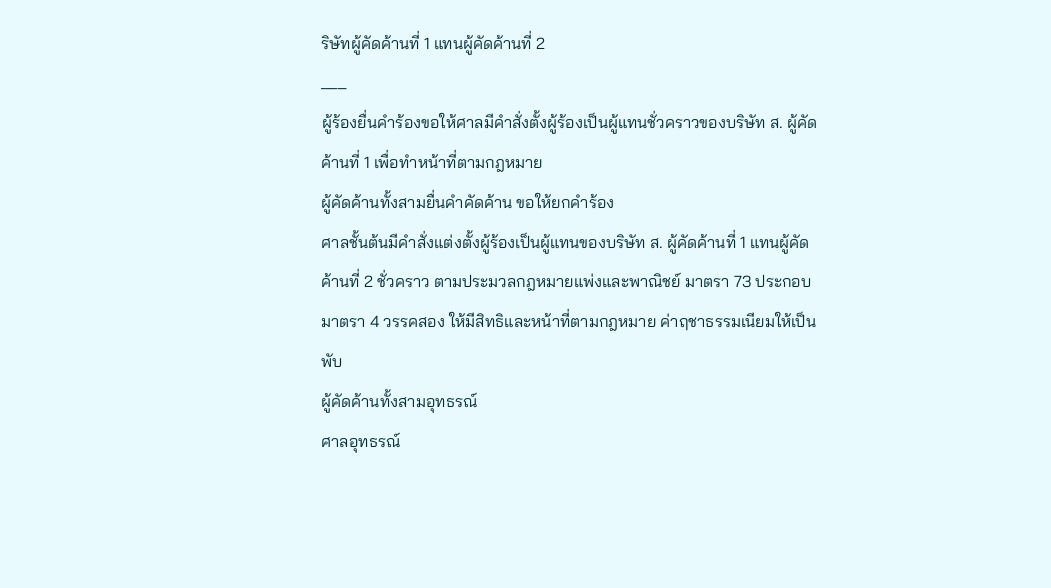ริษัทผู้คัดค้านที่ 1 แทนผู้คัดค้านที่ 2
___
ผู้ร้องยื่นคำร้องขอให้ศาลมีคำสั่งตั้งผู้ร้องเป็นผู้แทนชั่วคราวของบริษัท ส. ผู้คัดค้านที่ 1 เพื่อทำหน้าที่ตามกฎหมาย
ผู้คัดค้านทั้งสามยื่นคำคัดค้าน ขอให้ยกคำร้อง
ศาลชั้นต้นมีคำสั่งแต่งตั้งผู้ร้องเป็นผู้แทนของบริษัท ส. ผู้คัดค้านที่ 1 แทนผู้คัดค้านที่ 2 ชั่วคราว ตามประมวลกฎหมายแพ่งและพาณิชย์ มาตรา 73 ประกอบมาตรา 4 วรรคสอง ให้มีสิทธิและหน้าที่ตามกฎหมาย ค่าฤชาธรรมเนียมให้เป็นพับ
ผู้คัดค้านทั้งสามอุทธรณ์
ศาลอุทธรณ์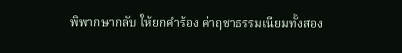พิพากษากลับ ให้ยกคำร้อง ค่าฤชาธรรมเนียมทั้งสอง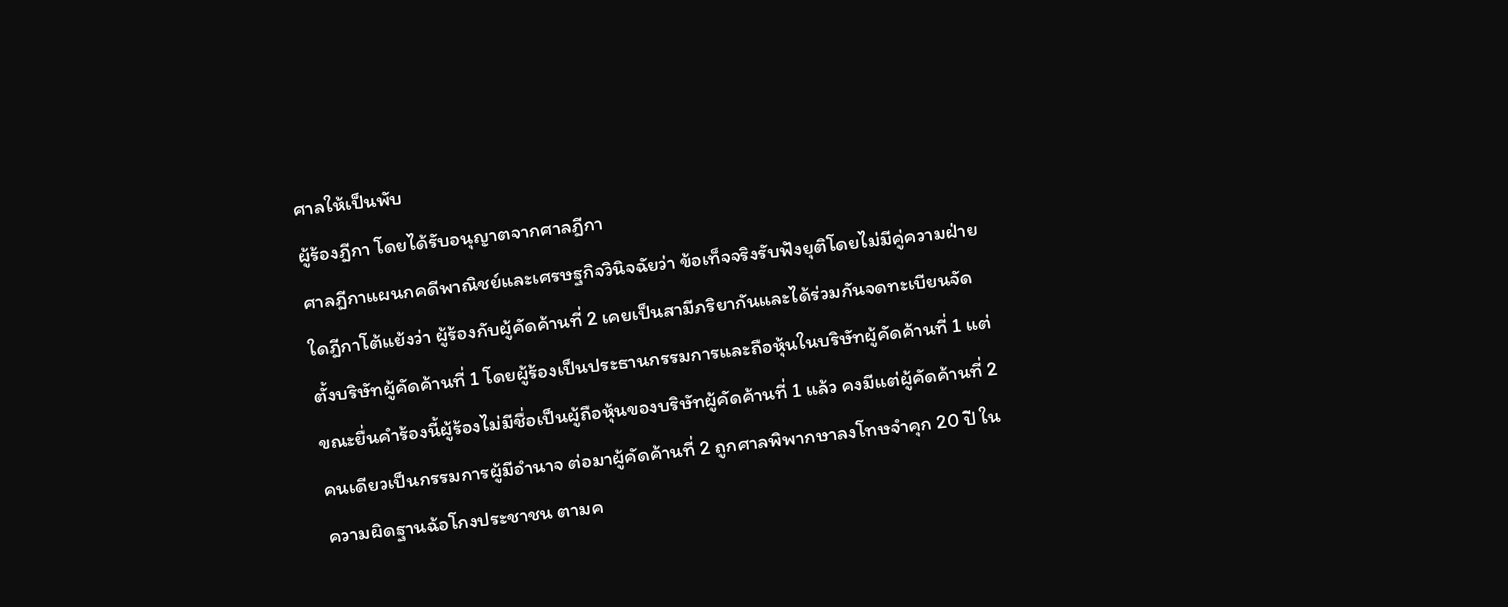ศาลให้เป็นพับ
ผู้ร้องฎีกา โดยได้รับอนุญาตจากศาลฎีกา
ศาลฎีกาแผนกคดีพาณิชย์และเศรษฐกิจวินิจฉัยว่า ข้อเท็จจริงรับฟังยุติโดยไม่มีคู่ความฝ่ายใดฎีกาโต้แย้งว่า ผู้ร้องกับผู้คัดค้านที่ 2 เคยเป็นสามีภริยากันและได้ร่วมกันจดทะเบียนจัดตั้งบริษัทผู้คัดค้านที่ 1 โดยผู้ร้องเป็นประธานกรรมการและถือหุ้นในบริษัทผู้คัดค้านที่ 1 แต่ขณะยื่นคำร้องนี้ผู้ร้องไม่มีชื่อเป็นผู้ถือหุ้นของบริษัทผู้คัดค้านที่ 1 แล้ว คงมีแต่ผู้คัดค้านที่ 2 คนเดียวเป็นกรรมการผู้มีอำนาจ ต่อมาผู้คัดค้านที่ 2 ถูกศาลพิพากษาลงโทษจำคุก 20 ปี ในความผิดฐานฉ้อโกงประชาชน ตามค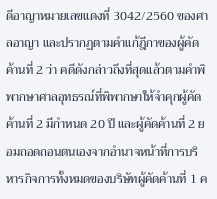ดีอาญาหมายเลขแดงที่ 3042/2560 ของศาลอาญา และปรากฏตามคำแก้ฎีกาของผู้คัดค้านที่ 2 ว่า คดีดังกล่าวถึงที่สุดแล้วตามคำพิพากษาศาลอุทธรณ์ที่พิพากษาให้จำคุกผู้คัดค้านที่ 2 มีกำหนด 20 ปี และผู้คัดค้านที่ 2 ยอมถอดถอนตนเองจากอำนาจหน้าที่การบริหารกิจการทั้งหมดของบริษัทผู้คัดค้านที่ 1 ค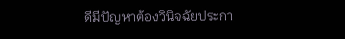ดีมีปัญหาต้องวินิจฉัยประกา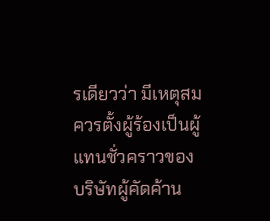รเดียวว่า มีเหตุสมควรตั้งผู้ร้องเป็นผู้แทนชั่วคราวของบริษัทผู้คัดค้าน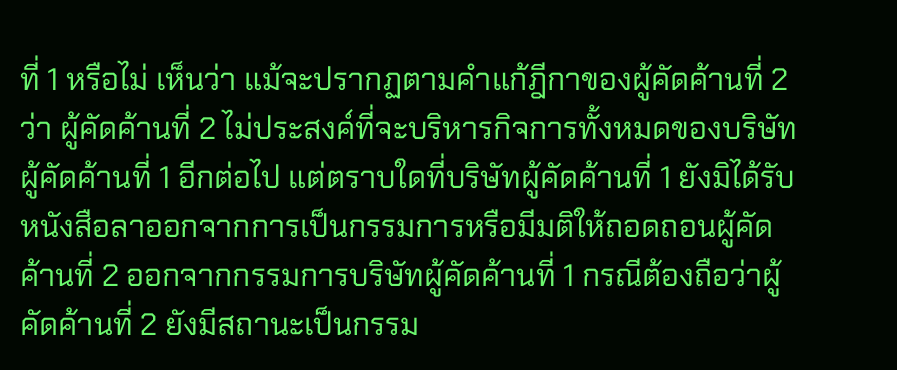ที่ 1 หรือไม่ เห็นว่า แม้จะปรากฏตามคำแก้ฎีกาของผู้คัดค้านที่ 2 ว่า ผู้คัดค้านที่ 2 ไม่ประสงค์ที่จะบริหารกิจการทั้งหมดของบริษัทผู้คัดค้านที่ 1 อีกต่อไป แต่ตราบใดที่บริษัทผู้คัดค้านที่ 1 ยังมิได้รับหนังสือลาออกจากการเป็นกรรมการหรือมีมติให้ถอดถอนผู้คัดค้านที่ 2 ออกจากกรรมการบริษัทผู้คัดค้านที่ 1 กรณีต้องถือว่าผู้คัดค้านที่ 2 ยังมีสถานะเป็นกรรม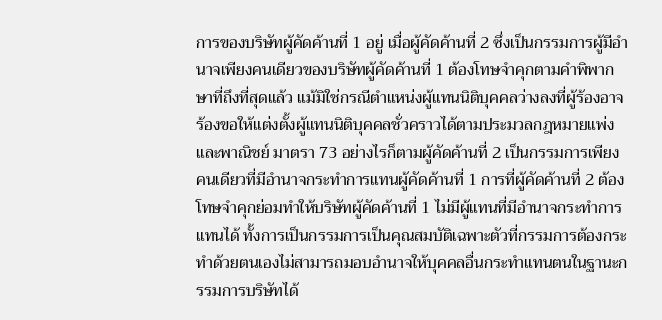การของบริษัทผู้คัดค้านที่ 1 อยู่ เมื่อผู้คัดค้านที่ 2 ซึ่งเป็นกรรมการผู้มีอำนาจเพียงคนเดียวของบริษัทผู้คัดค้านที่ 1 ต้องโทษจำคุกตามคำพิพากษาที่ถึงที่สุดแล้ว แม้มิใช่กรณีตำแหน่งผู้แทนนิติบุคคลว่างลงที่ผู้ร้องอาจร้องขอให้แต่งตั้งผู้แทนนิติบุคคลชั่วคราวได้ตามประมวลกฎหมายแพ่งและพาณิชย์ มาตรา 73 อย่างไรก็ตามผู้คัดค้านที่ 2 เป็นกรรมการเพียงคนเดียวที่มีอำนาจกระทำการแทนผู้คัดค้านที่ 1 การที่ผู้คัดค้านที่ 2 ต้องโทษจำคุกย่อมทำให้บริษัทผู้คัดค้านที่ 1 ไม่มีผู้แทนที่มีอำนาจกระทำการแทนได้ ทั้งการเป็นกรรมการเป็นคุณสมบัติเฉพาะตัวที่กรรมการต้องกระทำด้วยตนเองไม่สามารถมอบอำนาจให้บุคคลอื่นกระทำแทนตนในฐานะกรรมการบริษัทได้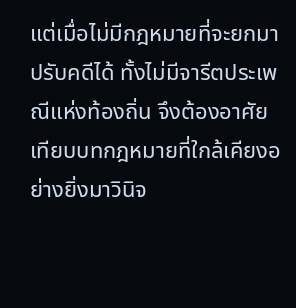แต่เมื่อไม่มีกฎหมายที่จะยกมาปรับคดีได้ ทั้งไม่มีจารีตประเพณีแห่งท้องถิ่น จึงต้องอาศัยเทียบบทกฎหมายที่ใกล้เคียงอย่างยิ่งมาวินิจ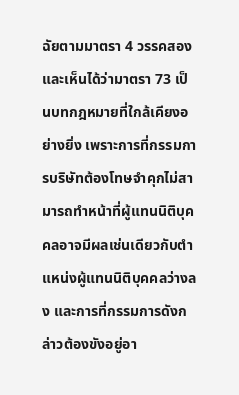ฉัยตามมาตรา 4 วรรคสอง และเห็นได้ว่ามาตรา 73 เป็นบทกฎหมายที่ใกล้เคียงอย่างยิ่ง เพราะการที่กรรมการบริษัทต้องโทษจำคุกไม่สามารถทำหน้าที่ผู้แทนนิติบุคคลอาจมีผลเช่นเดียวกับตำแหน่งผู้แทนนิติบุคคลว่างลง และการที่กรรมการดังกล่าวต้องขังอยู่อา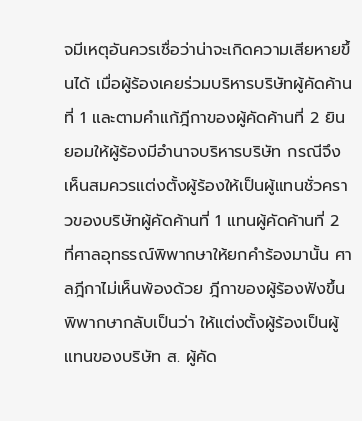จมีเหตุอันควรเชื่อว่าน่าจะเกิดความเสียหายขึ้นได้ เมื่อผู้ร้องเคยร่วมบริหารบริษัทผู้คัดค้านที่ 1 และตามคำแก้ฎีกาของผู้คัดค้านที่ 2 ยินยอมให้ผู้ร้องมีอำนาจบริหารบริษัท กรณีจึงเห็นสมควรแต่งตั้งผู้ร้องให้เป็นผู้แทนชั่วคราวของบริษัทผู้คัดค้านที่ 1 แทนผู้คัดค้านที่ 2 ที่ศาลอุทธรณ์พิพากษาให้ยกคำร้องมานั้น ศาลฎีกาไม่เห็นพ้องด้วย ฎีกาของผู้ร้องฟังขึ้น
พิพากษากลับเป็นว่า ให้แต่งตั้งผู้ร้องเป็นผู้แทนของบริษัท ส. ผู้คัด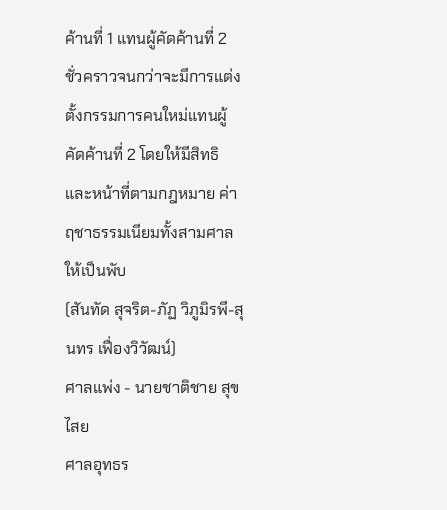ค้านที่ 1 แทนผู้คัดค้านที่ 2 ชั่วคราวจนกว่าจะมีการแต่งตั้งกรรมการคนใหม่แทนผู้คัดค้านที่ 2 โดยให้มีสิทธิและหน้าที่ตามกฎหมาย ค่าฤชาธรรมเนียมทั้งสามศาลให้เป็นพับ
(สันทัด สุจริต-ภัฏ วิภูมิรพี-สุนทร เฟื่องวิวัฒน์)
ศาลแพ่ง - นายชาติชาย สุขไสย
ศาลอุทธร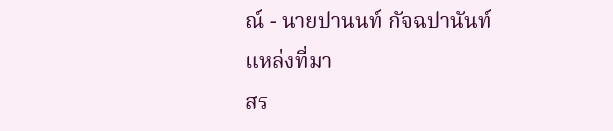ณ์ - นายปานนท์ กัจฉปานันท์
แหล่งที่มา
สร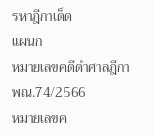รหาฎีกาเด็ด
แผนก
หมายเลขคดีดำศาลฎีกา
พณ.74/2566
หมายเลขค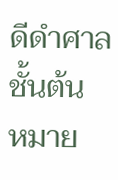ดีดำศาลชั้นต้น
หมาย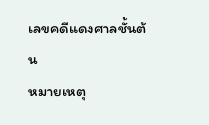เลขคดีแดงศาลชั้นต้น
หมายเหตุ